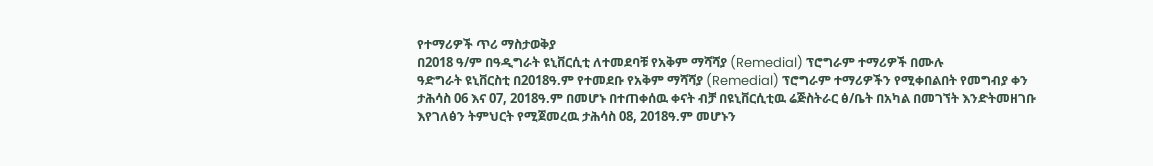የተማሪዎች ጥሪ ማስታወቅያ
በ2018 ዓ/ም በዓዲግራት ዩኒቨርሲቲ ለተመደባቹ የአቅም ማሻሻያ (Remedial) ፕሮግራም ተማሪዎች በሙሉ
ዓድግራት ዩኒቨርስቲ በ2018ዓ.ም የተመደቡ የአቅም ማሻሻያ (Remedial) ፕሮግራም ተማሪዎችን የሚቀበልበት የመግብያ ቀን ታሕሳስ 06 እና 07, 2018ዓ.ም በመሆኑ በተጠቀሰዉ ቀናት ብቻ በዩኒቨርሲቲዉ ሬጅስትራር ፅ/ቤት በአካል በመገኘት እንድትመዘገቡ እየገለፅን ትምህርት የሚጀመረዉ ታሕሳስ 08, 2018ዓ.ም መሆኑን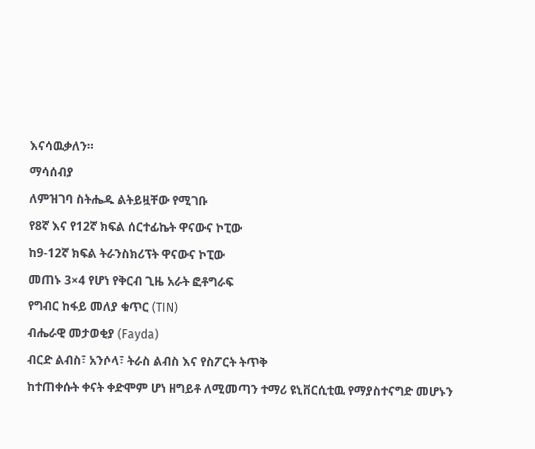እናሳዉቃለን።
ማሳሰብያ
ለምዝገባ ስትሔዱ ልትይዟቸው የሚገቡ
የ8ኛ እና የ12ኛ ክፍል ሰርተፊኬት ዋናውና ኮፒው
ከ9-12ኛ ክፍል ትራንስክሪፕት ዋናውና ኮፒው
መጠኑ 3×4 የሆነ የቅርብ ጊዜ አራት ፎቶግራፍ
የግብር ከፋይ መለያ ቁጥር (TIN)
ብሔራዊ መታወቂያ (Fayda)
ብርድ ልብስ፣ አንሶላ፣ ትራስ ልብስ እና የስፖርት ትጥቅ
ከተጠቀሱት ቀናት ቀድሞም ሆነ ዘግይቶ ለሚመጣን ተማሪ ዩኒቨርሲቲዉ የማያስተናግድ መሆኑን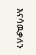እናሳዉቃለን